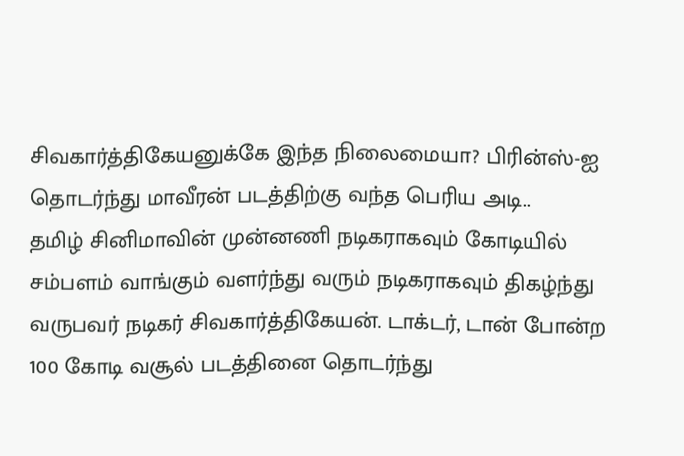சிவகார்த்திகேயனுக்கே இந்த நிலைமையா? பிரின்ஸ்-ஐ தொடர்ந்து மாவீரன் படத்திற்கு வந்த பெரிய அடி..
தமிழ் சினிமாவின் முன்னணி நடிகராகவும் கோடியில் சம்பளம் வாங்கும் வளர்ந்து வரும் நடிகராகவும் திகழ்ந்து வருபவர் நடிகர் சிவகார்த்திகேயன். டாக்டர், டான் போன்ற 100 கோடி வசூல் படத்தினை தொடர்ந்து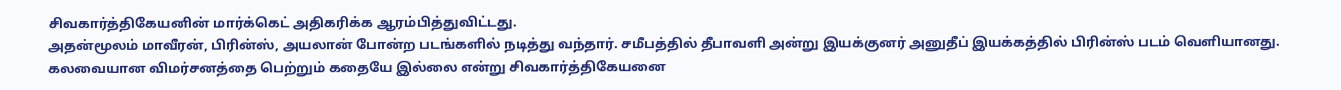சிவகார்த்திகேயனின் மார்க்கெட் அதிகரிக்க ஆரம்பித்துவிட்டது.
அதன்மூலம் மாவீரன், பிரின்ஸ், அயலான் போன்ற படங்களில் நடித்து வந்தார். சமீபத்தில் தீபாவளி அன்று இயக்குனர் அனுதீப் இயக்கத்தில் பிரின்ஸ் படம் வெளியானது. கலவையான விமர்சனத்தை பெற்றும் கதையே இல்லை என்று சிவகார்த்திகேயனை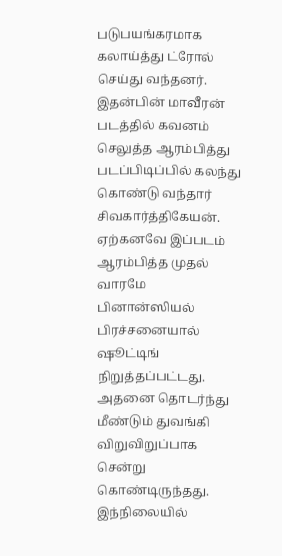படுபயங்கரமாக கலாய்த்து ட்ரோல் செய்து வந்தனர்.
இதன்பின் மாவீரன் படத்தில் கவனம் செலுத்த ஆரம்பித்து படப்பிடிப்பில் கலந்து கொண்டு வந்தார் சிவகார்த்திகேயன். ஏற்கனவே இப்படம் ஆரம்பித்த முதல் வாரமே பினான்ஸியல் பிரச்சனையால் ஷூட்டிங் நிறுத்தப்பட்டது. அதனை தொடர்ந்து மீண்டும் துவங்கி விறுவிறுப்பாக சென்று கொண்டிருந்தது.
இந்நிலையில்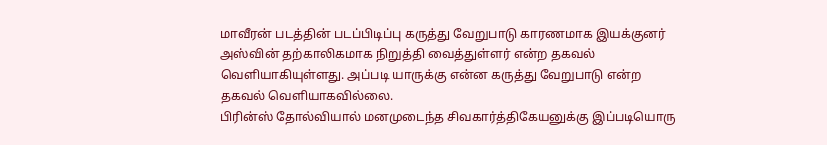மாவீரன் படத்தின் படப்பிடிப்பு கருத்து வேறுபாடு காரணமாக இயக்குனர் அஸ்வின் தற்காலிகமாக நிறுத்தி வைத்துள்ளர் என்ற தகவல் வெளியாகியுள்ளது. அப்படி யாருக்கு என்ன கருத்து வேறுபாடு என்ற தகவல் வெளியாகவில்லை.
பிரின்ஸ் தோல்வியால் மனமுடைந்த சிவகார்த்திகேயனுக்கு இப்படியொரு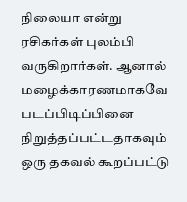நிலையா என்று ரசிகர்கள் புலம்பி வருகிறார்கள். ஆனால் மழைக்காரணமாகவே படப்பிடிப்பினை நிறுத்தப்பட்டதாகவும் ஒரு தகவல் கூறப்பட்டு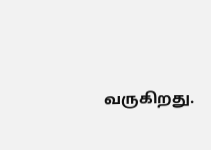வருகிறது.